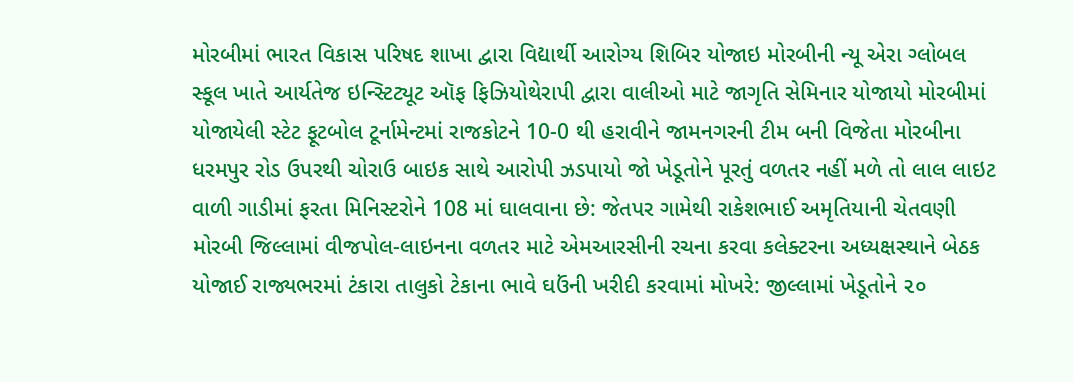મોરબીમાં ભારત વિકાસ પરિષદ શાખા દ્વારા વિદ્યાર્થી આરોગ્ય શિબિર યોજાઇ મોરબીની ન્યૂ એરા ગ્લોબલ સ્કૂલ ખાતે આર્યતેજ ઇન્સ્ટિટ્યૂટ ઑફ ફિઝિયોથેરાપી દ્વારા વાલીઓ માટે જાગૃતિ સેમિનાર યોજાયો મોરબીમાં યોજાયેલી સ્ટેટ ફૂટબોલ ટૂર્નામેન્ટમાં રાજકોટને 10-0 થી હરાવીને જામનગરની ટીમ બની વિજેતા મોરબીના ધરમપુર રોડ ઉપરથી ચોરાઉ બાઇક સાથે આરોપી ઝડપાયો જો ખેડૂતોને પૂરતું વળતર નહીં મળે તો લાલ લાઇટ વાળી ગાડીમાં ફરતા મિનિસ્ટરોને 108 માં ઘાલવાના છે: જેતપર ગામેથી રાકેશભાઈ અમૃતિયાની ચેતવણી મોરબી જિલ્લામાં વીજપોલ-લાઇનના વળતર માટે એમઆરસીની રચના કરવા કલેક્ટરના અધ્યક્ષસ્થાને બેઠક યોજાઈ રાજ્યભરમાં ટંકારા તાલુકો ટેકાના ભાવે ઘઉંની ખરીદી કરવામાં મોખરે: જીલ્લામાં ખેડૂતોને ૨૦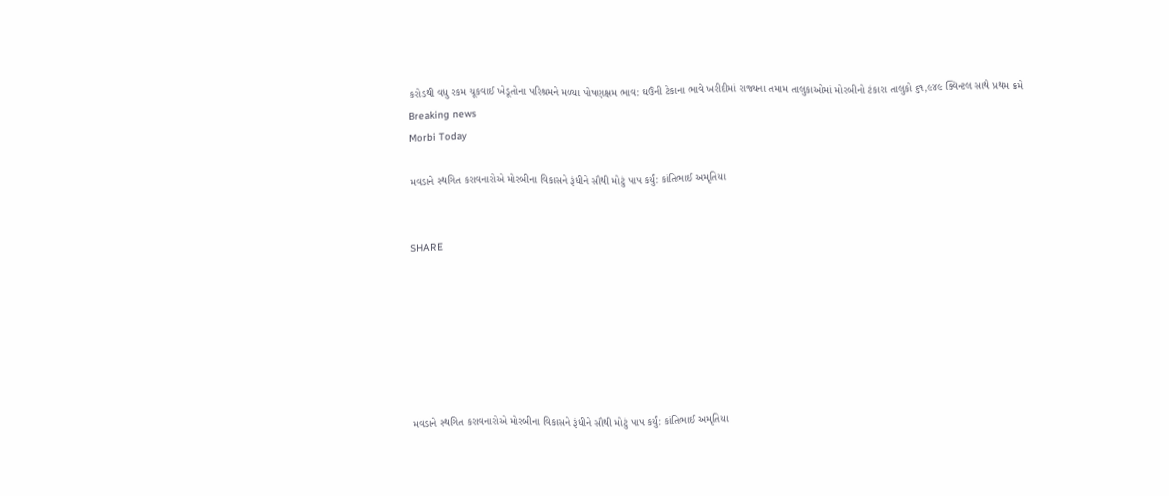કરોડથી વધુ રકમ ચૂકવાઈ ખેડૂતોના પરિશ્રમને મળ્યા પોષણક્ષમ ભાવ: ઘઉંની ટેકાના ભાવે ખરીદીમાં રાજ્યના તમામ તાલુકાઓમાં મોરબીનો ટંકારા તાલુકો ૬૧,૯૪૯ ક્વિન્ટલ સાથે પ્રથમ ક્રમે
Breaking news
Morbi Today

મવડાને સ્થગિત કરાવનારોએ મોરબીના વિકાસને રૂંધીને સૌથી મોટું પાપ કર્યું: કાંતિભાઈ અમૃતિયા


SHARE







મવડાને સ્થગિત કરાવનારોએ મોરબીના વિકાસને રૂંધીને સૌથી મોટું પાપ કર્યું: કાંતિભાઈ અમૃતિયા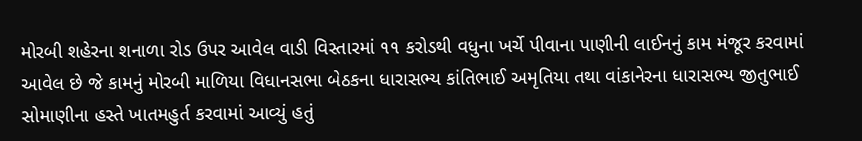મોરબી શહેરના શનાળા રોડ ઉપર આવેલ વાડી વિસ્તારમાં ૧૧ કરોડથી વધુના ખર્ચે પીવાના પાણીની લાઈનનું કામ મંજૂર કરવામાં આવેલ છે જે કામનું મોરબી માળિયા વિધાનસભા બેઠકના ધારાસભ્ય કાંતિભાઈ અમૃતિયા તથા વાંકાનેરના ધારાસભ્ય જીતુભાઈ સોમાણીના હસ્તે ખાતમહુર્ત કરવામાં આવ્યું હતું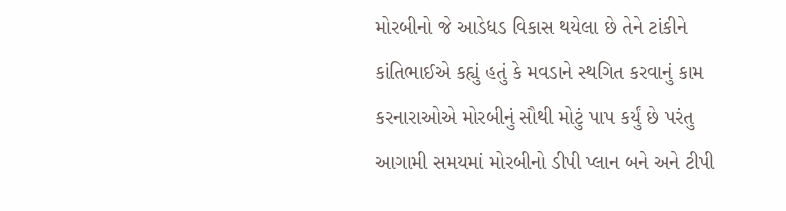મોરબીનો જે આડેધડ વિકાસ થયેલા છે તેને ટાંકીને કાંતિભાઈએ કહ્યું હતું કે મવડાને સ્થગિત કરવાનું કામ કરનારાઓએ મોરબીનું સૌથી મોટું પાપ કર્યું છે પરંતુ આગામી સમયમાં મોરબીનો ડીપી પ્લાન બને અને ટીપી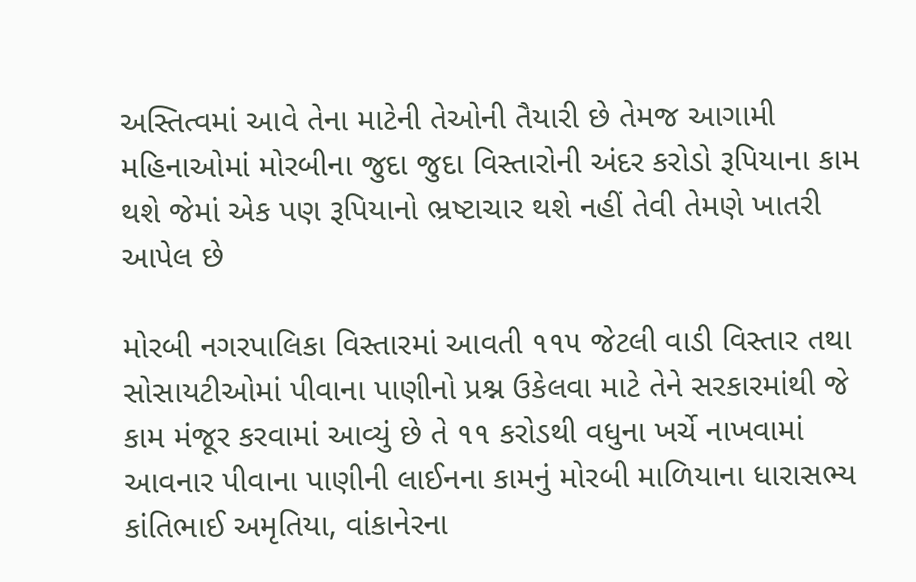અસ્તિત્વમાં આવે તેના માટેની તેઓની તૈયારી છે તેમજ આગામી મહિનાઓમાં મોરબીના જુદા જુદા વિસ્તારોની અંદર કરોડો રૂપિયાના કામ થશે જેમાં એક પણ રૂપિયાનો ભ્રષ્ટાચાર થશે નહીં તેવી તેમણે ખાતરી આપેલ છે

મોરબી નગરપાલિકા વિસ્તારમાં આવતી ૧૧૫ જેટલી વાડી વિસ્તાર તથા સોસાયટીઓમાં પીવાના પાણીનો પ્રશ્ન ઉકેલવા માટે તેને સરકારમાંથી જે કામ મંજૂર કરવામાં આવ્યું છે તે ૧૧ કરોડથી વધુના ખર્ચે નાખવામાં આવનાર પીવાના પાણીની લાઈનના કામનું મોરબી માળિયાના ધારાસભ્ય કાંતિભાઈ અમૃતિયા, વાંકાનેરના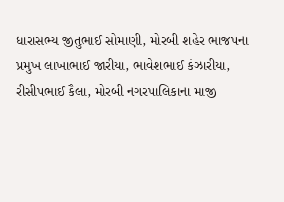ધારાસભ્ય જીતુભાઈ સોમાણી, મોરબી શહેર ભાજપના પ્રમુખ લાખાભાઈ જારીયા, ભાવેશભાઈ કંઝારીયા, રીસીપભાઈ કૈલા, મોરબી નગરપાલિકાના માજી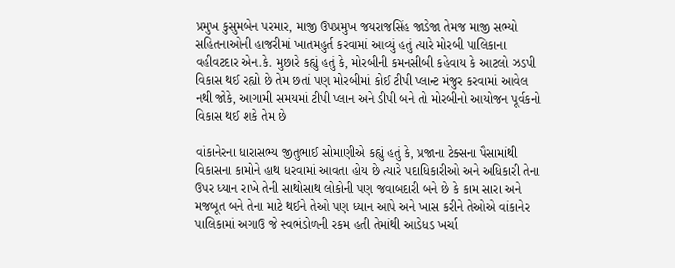પ્રમુખ કુસુમબેન પરમાર, માજી ઉપપ્રમુખ જયરાજસિંહ જાડેજા તેમજ માજી સભ્યો સહિતનાઓની હાજરીમાં ખાતમહુર્ત કરવામાં આવ્યું હતું ત્યારે મોરબી પાલિકાના વહીવટદાર એન.કે. મુછારે કહ્યું હતું કે, મોરબીની કમનસીબી કહેવાય કે આટલો ઝડપી વિકાસ થઈ રહ્યો છે તેમ છતાં પણ મોરબીમાં કોઈ ટીપી પ્લાન્ટ મંજુર કરવામાં આવેલ નથી જોકે, આગામી સમયમાં ટીપી પ્લાન અને ડીપી બને તો મોરબીનો આયોજન પૂર્વકનો વિકાસ થઈ શકે તેમ છે

વાંકાનેરના ધારાસભ્ય જીતુભાઈ સોમાણીએ કહ્યું હતું કે, પ્રજાના ટેક્સના પૈસામાંથી વિકાસના કામોને હાથ ધરવામાં આવતા હોય છે ત્યારે પદાધિકારીઓ અને અધિકારી તેના ઉપર ધ્યાન રાખે તેની સાથોસાથ લોકોની પણ જવાબદારી બને છે કે કામ સારા અને મજબૂત બને તેના માટે થઈને તેઓ પણ ધ્યાન આપે અને ખાસ કરીને તેઓએ વાંકાનેર પાલિકામાં અગાઉ જે સ્વભંડોળની રકમ હતી તેમાંથી આડેધડ ખર્ચા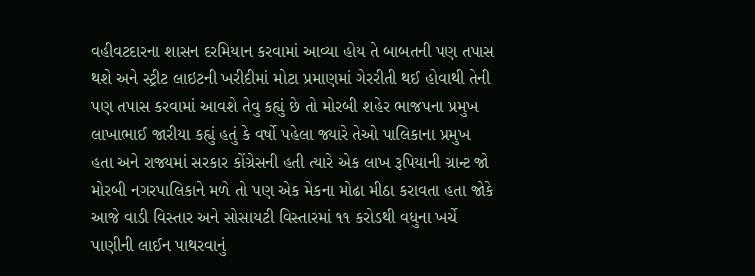વહીવટદારના શાસન દરમિયાન કરવામાં આવ્યા હોય તે બાબતની પણ તપાસ થશે અને સ્ટ્રીટ લાઇટની ખરીદીમાં મોટા પ્રમાણમાં ગેરરીતી થઈ હોવાથી તેની પણ તપાસ કરવામાં આવશે તેવુ કહ્યું છે તો મોરબી શહેર ભાજપના પ્રમુખ લાખાભાઈ જારીયા કહ્યું હતું કે વર્ષો પહેલા જ્યારે તેઓ પાલિકાના પ્રમુખ હતા અને રાજ્યમાં સરકાર કોંગ્રેસની હતી ત્યારે એક લાખ રૂપિયાની ગ્રાન્ટ જો મોરબી નગરપાલિકાને મળે તો પણ એક મેકના મોઢા મીઠા કરાવતા હતા જોકે આજે વાડી વિસ્તાર અને સોસાયટી વિસ્તારમાં ૧૧ કરોડથી વધુના ખર્ચે પાણીની લાઈન પાથરવાનું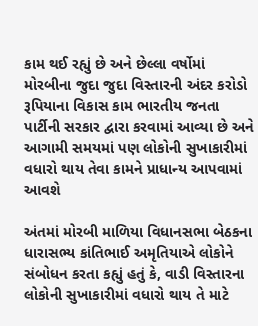કામ થઈ રહ્યું છે અને છેલ્લા વર્ષોમાં મોરબીના જુદા જુદા વિસ્તારની અંદર કરોડો રૂપિયાના વિકાસ કામ ભારતીય જનતા પાર્ટીની સરકાર દ્વારા કરવામાં આવ્યા છે અને આગામી સમયમાં પણ લોકોની સુખાકારીમાં વધારો થાય તેવા કામને પ્રાધાન્ય આપવામાં આવશે

અંતમાં મોરબી માળિયા વિધાનસભા બેઠકના ધારાસભ્ય કાંતિભાઈ અમૃતિયાએ લોકોને સંબોધન કરતા કહ્યું હતું કે, વાડી વિસ્તારના લોકોની સુખાકારીમાં વધારો થાય તે માટે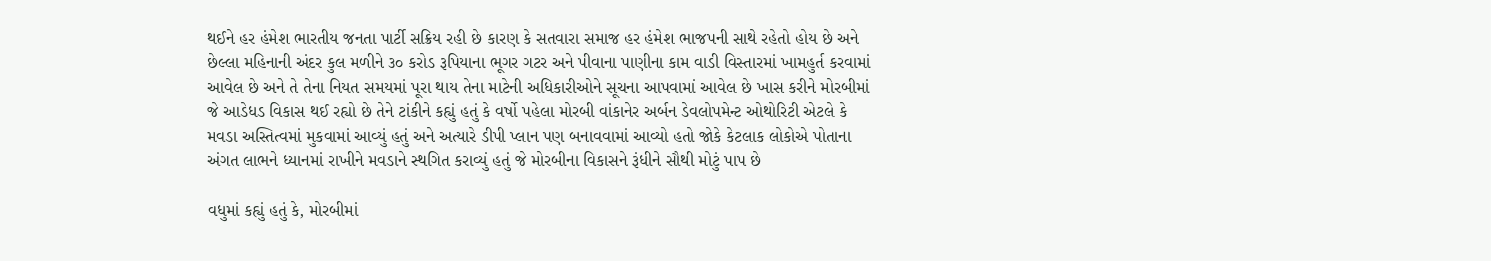થઈને હર હંમેશ ભારતીય જનતા પાર્ટી સક્રિય રહી છે કારણ કે સતવારા સમાજ હર હંમેશ ભાજપની સાથે રહેતો હોય છે અને છેલ્લા મહિનાની અંદર કુલ મળીને ૩૦ કરોડ રૂપિયાના ભૂગર ગટર અને પીવાના પાણીના કામ વાડી વિસ્તારમાં ખામહુર્ત કરવામાં આવેલ છે અને તે તેના નિયત સમયમાં પૂરા થાય તેના માટેની અધિકારીઓને સૂચના આપવામાં આવેલ છે ખાસ કરીને મોરબીમાં જે આડેધડ વિકાસ થઈ રહ્યો છે તેને ટાંકીને કહ્યું હતું કે વર્ષો પહેલા મોરબી વાંકાનેર અર્બન ડેવલોપમેન્ટ ઓથોરિટી એટલે કે મવડા અસ્તિત્વમાં મુકવામાં આવ્યું હતું અને અત્યારે ડીપી પ્લાન પણ બનાવવામાં આવ્યો હતો જોકે કેટલાક લોકોએ પોતાના અંગત લાભને ધ્યાનમાં રાખીને મવડાને સ્થગિત કરાવ્યું હતું જે મોરબીના વિકાસને રૂંધીને સૌથી મોટું પાપ છે

વધુમાં કહ્યું હતું કે, મોરબીમાં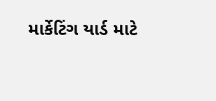માર્કેટિંગ યાર્ડ માટે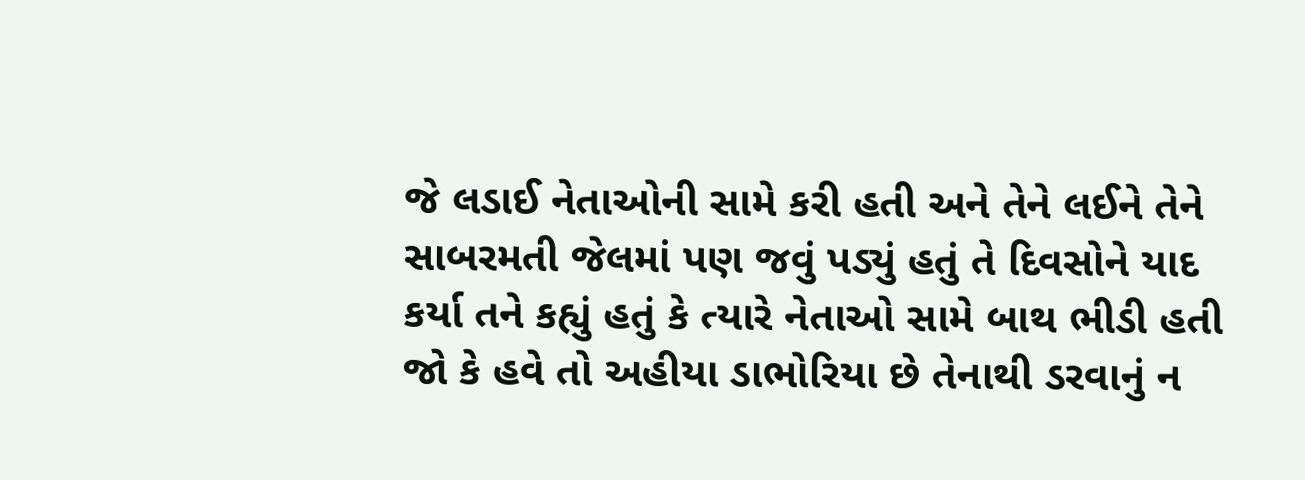જે લડાઈ નેતાઓની સામે કરી હતી અને તેને લઈને તેને સાબરમતી જેલમાં પણ જવું પડ્યું હતું તે દિવસોને યાદ કર્યા તને કહ્યું હતું કે ત્યારે નેતાઓ સામે બાથ ભીડી હતી જો કે હવે તો અહીયા ડાભોરિયા છે તેનાથી ડરવાનું ન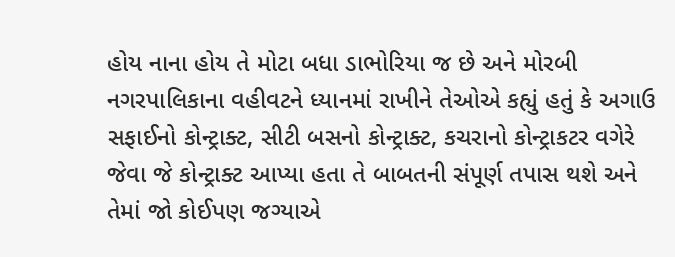હોય નાના હોય તે મોટા બધા ડાભોરિયા જ છે અને મોરબી નગરપાલિકાના વહીવટને ધ્યાનમાં રાખીને તેઓએ કહ્યું હતું કે અગાઉ સફાઈનો કોન્ટ્રાક્ટ, સીટી બસનો કોન્ટ્રાક્ટ, કચરાનો કોન્ટ્રાકટર વગેરે જેવા જે કોન્ટ્રાક્ટ આપ્યા હતા તે બાબતની સંપૂર્ણ તપાસ થશે અને તેમાં જો કોઈપણ જગ્યાએ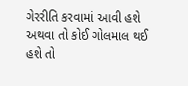ગેરરીતિ કરવામાં આવી હશે અથવા તો કોઈ ગોલમાલ થઈ હશે તો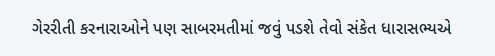ગેરરીતી કરનારાઓને પણ સાબરમતીમાં જવું પડશે તેવો સંકેત ધારાસભ્યએ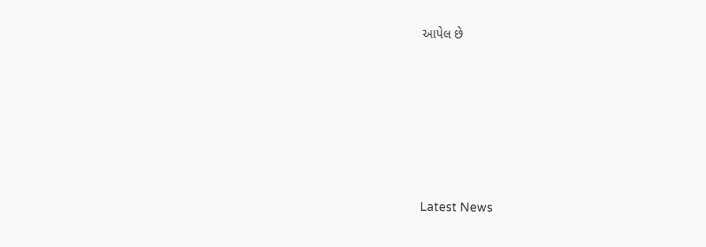આપેલ છે






Latest News